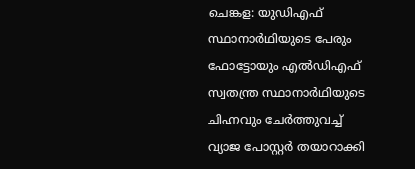ചെങ്കള: യുഡിഎഫ് സ്ഥാനാർഥിയുടെ പേരും ഫോട്ടോയും എൽഡിഎഫ് സ്വതന്ത്ര സ്ഥാനാർഥിയുടെ ചിഹ്നവും ചേർത്തുവച്ച് വ്യാജ പോസ്റ്റർ തയാറാക്കി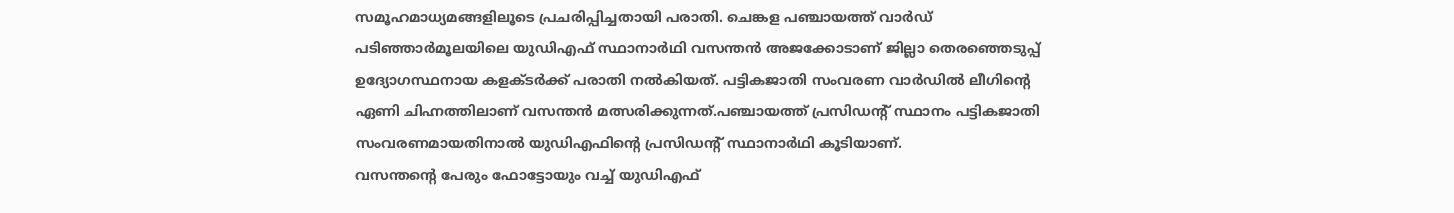സമൂഹമാധ്യമങ്ങളിലൂടെ പ്രചരിപ്പിച്ചതായി പരാതി. ചെങ്കള പഞ്ചായത്ത് വാർഡ് പടിഞ്ഞാർമൂലയിലെ യുഡിഎഫ് സ്ഥാനാർഥി വസന്തൻ അജക്കോടാണ് ജില്ലാ തെരഞ്ഞെടുപ്പ് ഉദ്യോഗസ്ഥനായ കളക്ടർക്ക് പരാതി നൽകിയത്. പട്ടികജാതി സംവരണ വാർഡിൽ ലീഗിന്റെ ഏണി ചിഹ്നത്തിലാണ് വസന്തൻ മത്സരിക്കുന്നത്.പഞ്ചായത്ത് പ്രസിഡന്റ് സ്ഥാനം പട്ടികജാതി സംവരണമായതിനാൽ യുഡിഎഫിന്റെ പ്രസിഡന്റ് സ്ഥാനാർഥി കൂടിയാണ്.
വസന്തന്റെ പേരും ഫോട്ടോയും വച്ച് യുഡിഎഫ്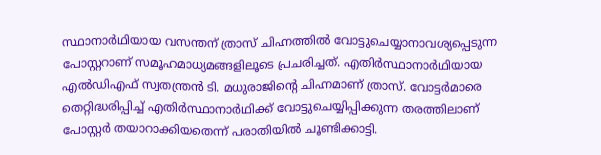സ്ഥാനാർഥിയായ വസന്തന് ത്രാസ് ചിഹ്നത്തിൽ വോട്ടുചെയ്യാനാവശ്യപ്പെടുന്ന പോസ്റ്ററാണ് സമൂഹമാധ്യമങ്ങളിലൂടെ പ്രചരിച്ചത്. എതിർസ്ഥാനാർഥിയായ എൽഡിഎഫ് സ്വതന്ത്രൻ ടി. മധുരാജിന്റെ ചിഹ്നമാണ് ത്രാസ്. വോട്ടർമാരെ തെറ്റിദ്ധരിപ്പിച്ച് എതിർസ്ഥാനാർഥിക്ക് വോട്ടുചെയ്യിപ്പിക്കുന്ന തരത്തിലാണ് പോസ്റ്റർ തയാറാക്കിയതെന്ന് പരാതിയിൽ ചൂണ്ടിക്കാട്ടി.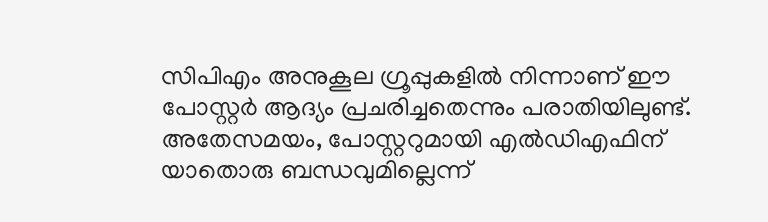സിപിഎം അനുകൂല ഗ്രൂപ്പുകളിൽ നിന്നാണ് ഈ പോസ്റ്റർ ആദ്യം പ്രചരിച്ചതെന്നും പരാതിയിലുണ്ട്. അതേസമയം, പോസ്റ്ററുമായി എൽഡിഎഫിന് യാതൊരു ബന്ധവുമില്ലെന്ന്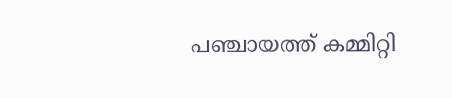പഞ്ചായത്ത് കമ്മിറ്റി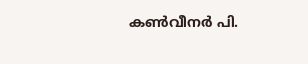കൺവീനർ പി.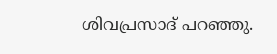ശിവപ്രസാദ് പറഞ്ഞു.